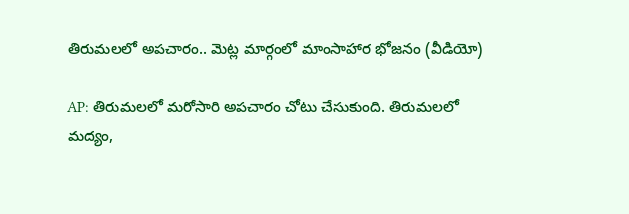తిరుమలలో అపచారం.. మెట్ల మార్గంలో మాంసాహార భోజనం (వీడియో)

AP: తిరుమలలో మరోసారి అపచారం చోటు చేసుకుంది. తిరుమలలో మద్యం,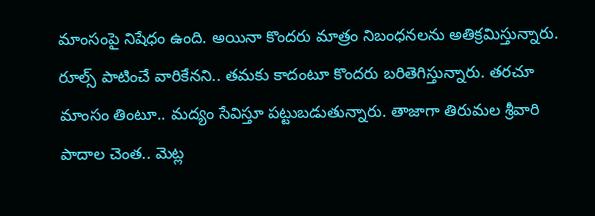మాంసంపై నిషేధం ఉంది. అయినా కొందరు మాత్రం నిబంధనలను అతిక్రమిస్తున్నారు. రూల్స్ పాటించే వారికేనని.. తమకు కాదంటూ కొందరు బరితెగిస్తున్నారు. తరచూ మాంసం తింటూ.. మద్యం సేవిస్తూ పట్టుబడుతున్నారు. తాజాగా తిరుమల శ్రీవారి పాదాల చెంత.. మెట్ల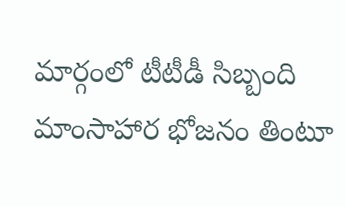మార్గంలో టీటీడీ సిబ్బంది మాంసాహార భోజనం తింటూ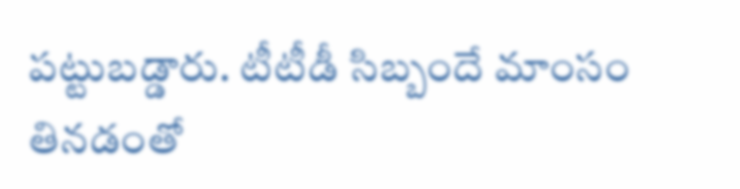పట్టుబడ్డారు. టీటీడీ సిబ్బందే మాంసం తినడంతో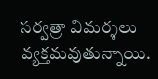సర్వత్రా విమర్శలు వ్యక్తమవుతున్నాయి.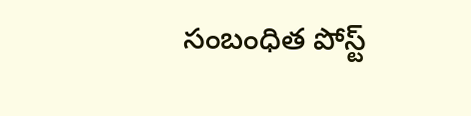సంబంధిత పోస్ట్